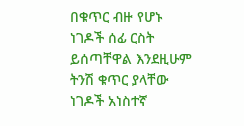በቁጥር ብዙ የሆኑ ነገዶች ሰፊ ርስት ይሰጣቸዋል እንደዚሁም ትንሽ ቁጥር ያላቸው ነገዶች አነስተኛ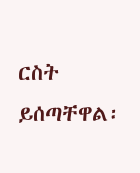ርስት ይሰጣቸዋል፡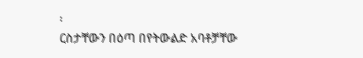፡
ርስታቸውን በዕጣ በየትውልድ አባቶቻቸው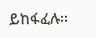ይከፋፈሉ፡፡